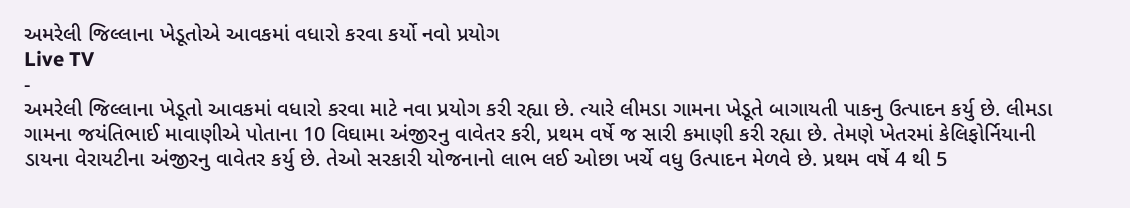અમરેલી જિલ્લાના ખેડૂતોએ આવકમાં વધારો કરવા કર્યો નવો પ્રયોગ
Live TV
-
અમરેલી જિલ્લાના ખેડૂતો આવકમાં વધારો કરવા માટે નવા પ્રયોગ કરી રહ્યા છે. ત્યારે લીમડા ગામના ખેડૂતે બાગાયતી પાકનુ ઉત્પાદન કર્યુ છે. લીમડા ગામના જયંતિભાઈ માવાણીએ પોતાના 10 વિઘામા અંજીરનુ વાવેતર કરી, પ્રથમ વર્ષે જ સારી કમાણી કરી રહ્યા છે. તેમણે ખેતરમાં કેલિફોર્નિયાની ડાયના વેરાયટીના અંજીરનુ વાવેતર કર્યુ છે. તેઓ સરકારી યોજનાનો લાભ લઈ ઓછા ખર્ચે વધુ ઉત્પાદન મેળવે છે. પ્રથમ વર્ષે 4 થી 5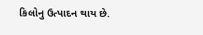કિલોનુ ઉત્પાદન થાય છે.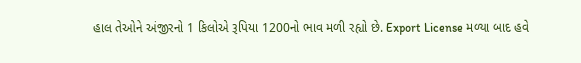હાલ તેઓને અંજીરનો 1 કિલોએ રૂપિયા 1200નો ભાવ મળી રહ્યો છે. Export License મળ્યા બાદ હવે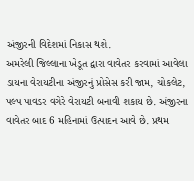અંજીરની વિદેશમાં નિકાસ થશે.
અમરેલી જિલ્લાના ખેડૂત દ્વારા વાવેતર કરવામાં આવેલા ડાયના વેરાયટીના અંજીરનું પ્રોસેસ કરી જામ, ચોકલેટ, પલ્પ પાવડર વગેરે વેરાયટી બનાવી શકાય છે. અંજીરના વાવેતર બાદ 6 મહિનામાં ઉત્પાદન આવે છે. પ્રથમ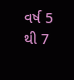વર્ષ 5 થી 7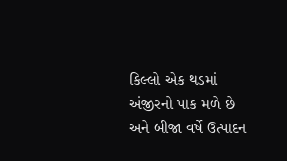કિલ્લો એક થડમાં અંજીરનો પાક મળે છે અને બીજા વર્ષે ઉત્પાદન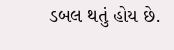ડબલ થતું હોય છે.